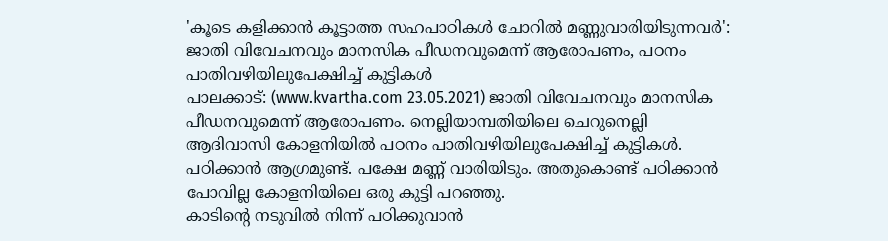'കൂടെ കളിക്കാൻ കൂട്ടാത്ത സഹപാഠികൾ ചോറിൽ മണ്ണുവാരിയിടുന്നവർ': ജാതി വിവേചനവും മാനസിക പീഡനവുമെന്ന് ആരോപണം, പഠനം പാതിവഴിയിലുപേക്ഷിച്ച് കുട്ടികൾ
പാലക്കാട്: (www.kvartha.com 23.05.2021) ജാതി വിവേചനവും മാനസിക പീഡനവുമെന്ന് ആരോപണം. നെല്ലിയാമ്പതിയിലെ ചെറുനെല്ലി ആദിവാസി കോളനിയിൽ പഠനം പാതിവഴിയിലുപേക്ഷിച്ച് കുട്ടികൾ. പഠിക്കാൻ ആഗ്രമുണ്ട്. പക്ഷേ മണ്ണ് വാരിയിടും. അതുകൊണ്ട് പഠിക്കാൻ പോവില്ല കോളനിയിലെ ഒരു കുട്ടി പറഞ്ഞു.
കാടിന്റെ നടുവിൽ നിന്ന് പഠിക്കുവാൻ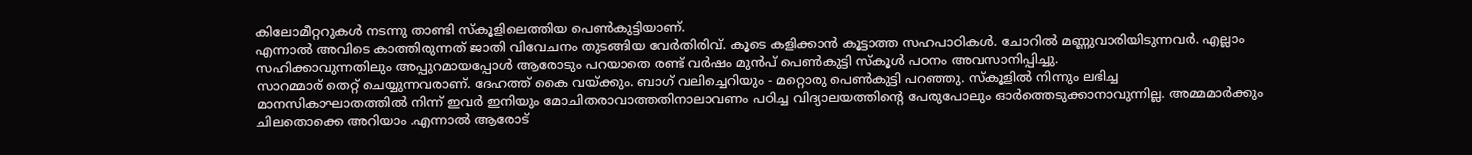കിലോമീറ്ററുകൾ നടന്നു താണ്ടി സ്കൂളിലെത്തിയ പെൺകുട്ടിയാണ്.
എന്നാൽ അവിടെ കാത്തിരുന്നത് ജാതി വിവേചനം തുടങ്ങിയ വേർതിരിവ്. കൂടെ കളിക്കാൻ കൂട്ടാത്ത സഹപാഠികൾ. ചോറിൽ മണ്ണുവാരിയിടുന്നവർ. എല്ലാം സഹിക്കാവുന്നതിലും അപ്പുറമായപ്പോൾ ആരോടും പറയാതെ രണ്ട് വർഷം മുൻപ് പെൺകുട്ടി സ്കൂൾ പഠനം അവസാനിപ്പിച്ചു.
സാറമ്മാര് തെറ്റ് ചെയ്യുന്നവരാണ്. ദേഹത്ത് കൈ വയ്ക്കും. ബാഗ് വലിച്ചെറിയും - മറ്റൊരു പെൺകുട്ടി പറഞ്ഞു. സ്കൂളിൽ നിന്നും ലഭിച്ച മാനസികാഘാതത്തിൽ നിന്ന് ഇവർ ഇനിയും മോചിതരാവാത്തതിനാലാവണം പഠിച്ച വിദ്യാലയത്തിന്റെ പേരുപോലും ഓർത്തെടുക്കാനാവുന്നില്ല. അമ്മമാർക്കും ചിലതൊക്കെ അറിയാം .എന്നാൽ ആരോട്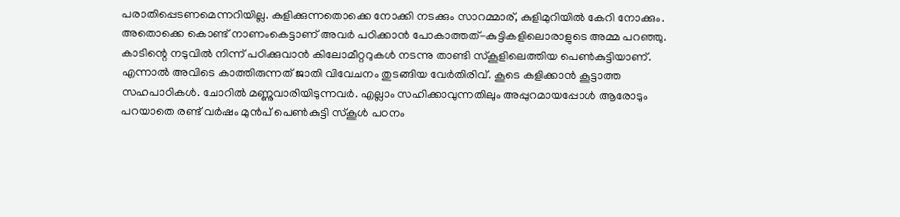പരാതിപ്പെടണമെന്നറിയില്ല. കുളിക്കുന്നതൊക്കെ നോക്കി നടക്കും സാറമ്മാര്, കുളിമുറിയിൽ കേറി നോക്കും. അതൊക്കെ കൊണ്ട് നാണംകെട്ടാണ് അവർ പഠിക്കാൻ പോകാത്തത്-കുട്ടികളിലൊരാളുടെ അമ്മ പറഞ്ഞു.
കാടിന്റെ നടുവിൽ നിന്ന് പഠിക്കുവാൻ കിലോമീറ്ററുകൾ നടന്നു താണ്ടി സ്കൂളിലെത്തിയ പെൺകുട്ടിയാണ്.
എന്നാൽ അവിടെ കാത്തിരുന്നത് ജാതി വിവേചനം തുടങ്ങിയ വേർതിരിവ്. കൂടെ കളിക്കാൻ കൂട്ടാത്ത സഹപാഠികൾ. ചോറിൽ മണ്ണുവാരിയിടുന്നവർ. എല്ലാം സഹിക്കാവുന്നതിലും അപ്പുറമായപ്പോൾ ആരോടും പറയാതെ രണ്ട് വർഷം മുൻപ് പെൺകുട്ടി സ്കൂൾ പഠനം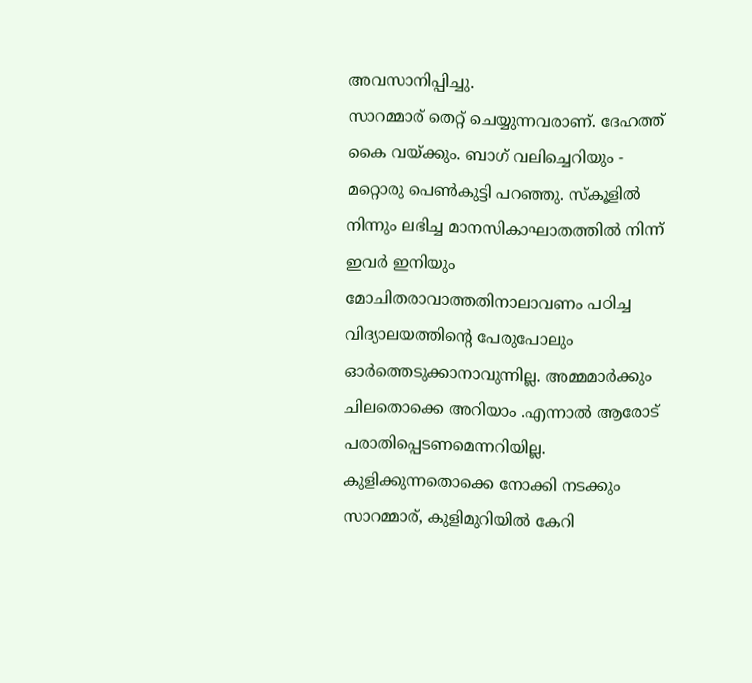അവസാനിപ്പിച്ചു.
സാറമ്മാര് തെറ്റ് ചെയ്യുന്നവരാണ്. ദേഹത്ത് കൈ വയ്ക്കും. ബാഗ് വലിച്ചെറിയും - മറ്റൊരു പെൺകുട്ടി പറഞ്ഞു. സ്കൂളിൽ നിന്നും ലഭിച്ച മാനസികാഘാതത്തിൽ നിന്ന് ഇവർ ഇനിയും മോചിതരാവാത്തതിനാലാവണം പഠിച്ച വിദ്യാലയത്തിന്റെ പേരുപോലും ഓർത്തെടുക്കാനാവുന്നില്ല. അമ്മമാർക്കും ചിലതൊക്കെ അറിയാം .എന്നാൽ ആരോട് പരാതിപ്പെടണമെന്നറിയില്ല. കുളിക്കുന്നതൊക്കെ നോക്കി നടക്കും സാറമ്മാര്, കുളിമുറിയിൽ കേറി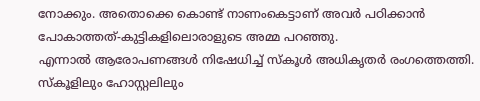നോക്കും. അതൊക്കെ കൊണ്ട് നാണംകെട്ടാണ് അവർ പഠിക്കാൻ പോകാത്തത്-കുട്ടികളിലൊരാളുടെ അമ്മ പറഞ്ഞു.
എന്നാൽ ആരോപണങ്ങൾ നിഷേധിച്ച് സ്കൂൾ അധികൃതർ രംഗത്തെത്തി. സ്കൂളിലും ഹോസ്റ്റലിലും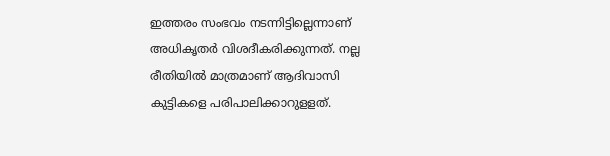ഇത്തരം സംഭവം നടന്നിട്ടില്ലെന്നാണ് അധികൃതർ വിശദീകരിക്കുന്നത്. നല്ല രീതിയിൽ മാത്രമാണ് ആദിവാസി കുട്ടികളെ പരിപാലിക്കാറുളളത്.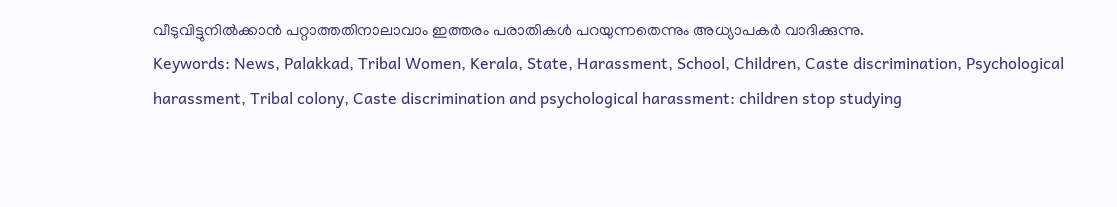വീടുവിട്ടുനിൽക്കാൻ പറ്റാത്തതിനാലാവാം ഇത്തരം പരാതികൾ പറയുന്നതെന്നും അധ്യാപകർ വാദിക്കുന്നു.
Keywords: News, Palakkad, Tribal Women, Kerala, State, Harassment, School, Children, Caste discrimination, Psychological harassment, Tribal colony, Caste discrimination and psychological harassment: children stop studying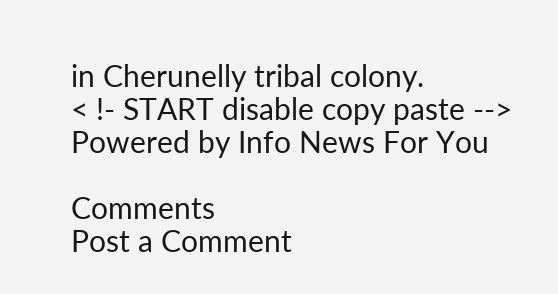in Cherunelly tribal colony.
< !- START disable copy paste -->
Powered by Info News For You

Comments
Post a Comment